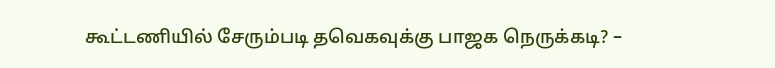கூட்டணியில் சேரும்படி தவெகவுக்கு பாஜக நெருக்கடி? –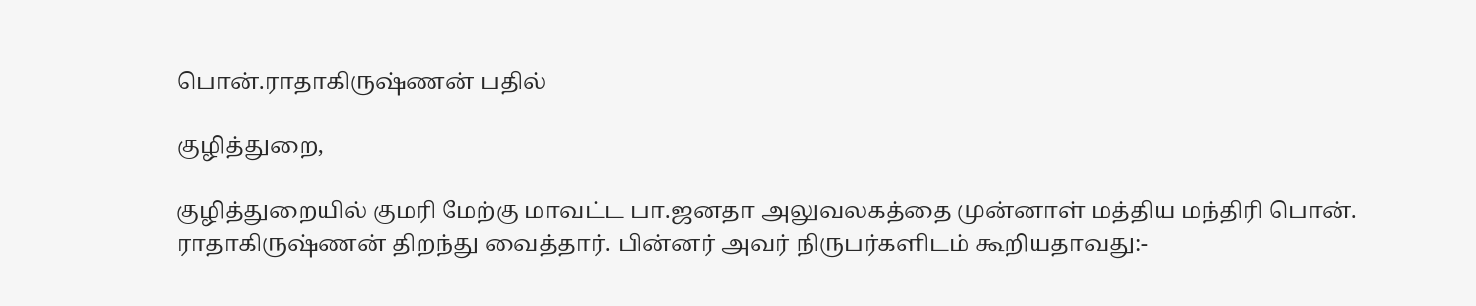பொன்.ராதாகிருஷ்ணன் பதில்

குழித்துறை,

குழித்துறையில் குமரி மேற்கு மாவட்ட பா.ஜனதா அலுவலகத்தை முன்னாள் மத்திய மந்திரி பொன். ராதாகிருஷ்ணன் திறந்து வைத்தார். பின்னர் அவர் நிருபர்களிடம் கூறியதாவது:-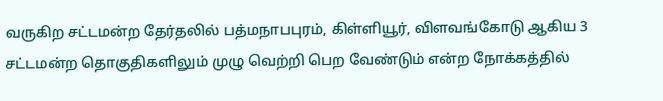வருகிற சட்டமன்ற தேர்தலில் பத்மநாபபுரம், கிள்ளியூர், விளவங்கோடு ஆகிய 3 சட்டமன்ற தொகுதிகளிலும் முழு வெற்றி பெற வேண்டும் என்ற நோக்கத்தில்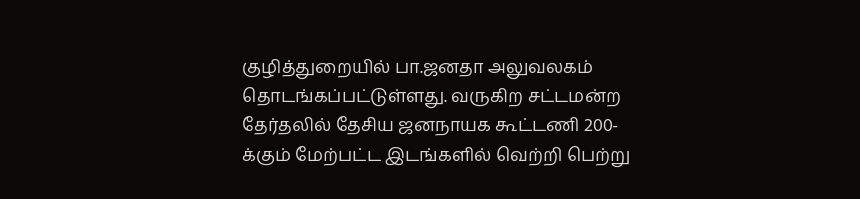குழித்துறையில் பா.ஜனதா அலுவலகம் தொடங்கப்பட்டுள்ளது. வருகிற சட்டமன்ற தேர்தலில் தேசிய ஜனநாயக கூட்டணி 200-க்கும் மேற்பட்ட இடங்களில் வெற்றி பெற்று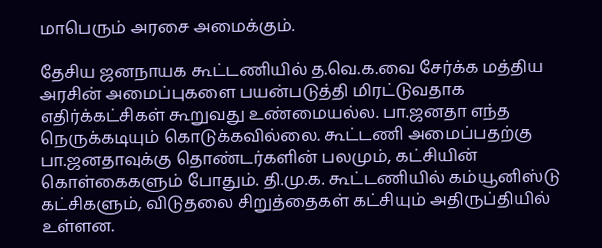மாபெரும் அரசை அமைக்கும்.

தேசிய ஜனநாயக கூட்டணியில் த.வெ.க.வை சேர்க்க மத்திய அரசின் அமைப்புகளை பயன்படுத்தி மிரட்டுவதாக எதிர்க்கட்சிகள் கூறுவது உண்மையல்ல. பா.ஜனதா எந்த நெருக்கடியும் கொடுக்கவில்லை. கூட்டணி அமைப்பதற்கு பா.ஜனதாவுக்கு தொண்டர்களின் பலமும், கட்சியின் கொள்கைகளும் போதும். தி.மு.க. கூட்டணியில் கம்யூனிஸ்டு கட்சிகளும், விடுதலை சிறுத்தைகள் கட்சியும் அதிருப்தியில் உள்ளன.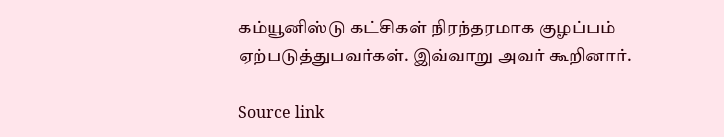கம்யூனிஸ்டு கட்சிகள் நிரந்தரமாக குழப்பம் ஏற்படுத்துபவர்கள். இவ்வாறு அவர் கூறினார்.

Source link